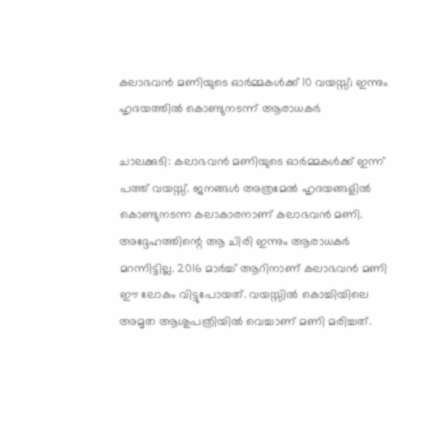കലാഭവന്‍ മണിയുടെ ഓര്‍മ്മകള്‍ക്ക് 10 വയസ്സ്; ഇന്നും ഹൃദയത്തില്‍ കൊണ്ടുനടന്ന് ആരാധകര്‍

ചാലക്കുടി: കലാഭവന്‍ മണിയുടെ ഓര്‍മ്മകള്‍ക്ക് ഇന്ന് പത്ത് വയസ്സ്. ജനങ്ങള്‍ അത്രമേല്‍ ഹൃദയങ്ങളില്‍ കൊണ്ടുനടന്ന കലാകാരനാണ് കലാഭവന്‍ മണി. അദ്ദേഹത്തിന്റെ ആ ചിരി ഇന്നും ആരാധകര്‍ മറന്നിട്ടില്ല. 2016 മാര്‍ച്ച് ആറിനാണ് കലാഭവന്‍ മണി ഈ ലോകം വിട്ടുപോയത്. വയസ്സില്‍ കൊച്ചിയിലെ അമൃത ആശുപത്രിയില്‍ വെച്ചാണ് മണി മരിച്ചത്.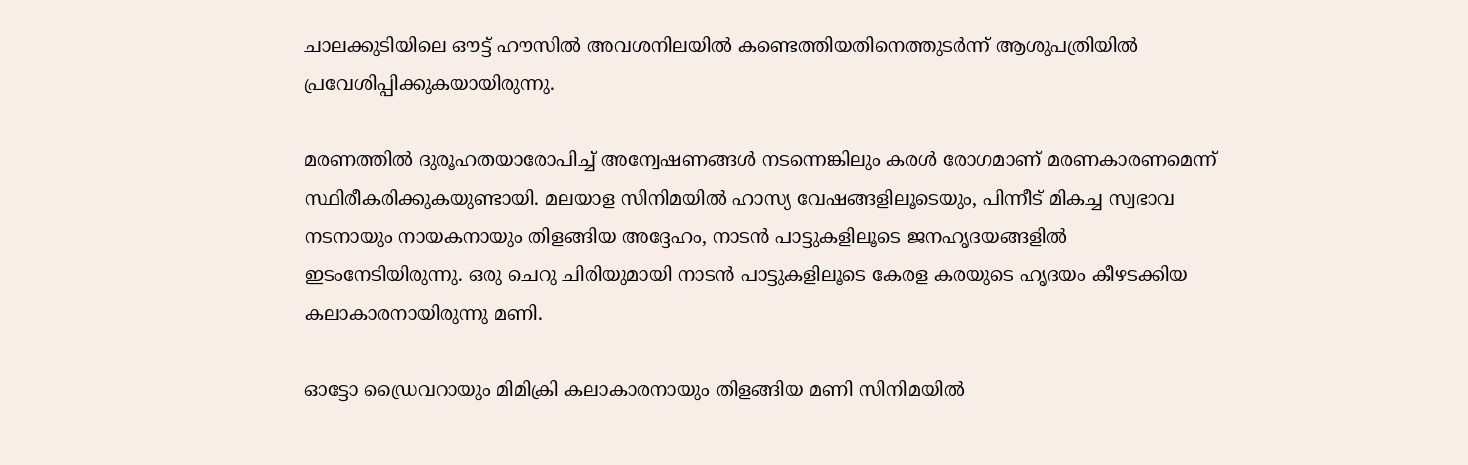ചാലക്കുടിയിലെ ഔട്ട് ഹൗസില്‍ അവശനിലയില്‍ കണ്ടെത്തിയതിനെത്തുടര്‍ന്ന് ആശുപത്രിയില്‍ പ്രവേശിപ്പിക്കുകയായിരുന്നു.

മരണത്തില്‍ ദുരൂഹതയാരോപിച്ച് അന്വേഷണങ്ങള്‍ നടന്നെങ്കിലും കരള്‍ രോഗമാണ് മരണകാരണമെന്ന് സ്ഥിരീകരിക്കുകയുണ്ടായി. മലയാള സിനിമയില്‍ ഹാസ്യ വേഷങ്ങളിലൂടെയും, പിന്നീട് മികച്ച സ്വഭാവ നടനായും നായകനായും തിളങ്ങിയ അദ്ദേഹം, നാടന്‍ പാട്ടുകളിലൂടെ ജനഹൃദയങ്ങളില്‍ ഇടംനേടിയിരുന്നു. ഒരു ചെറു ചിരിയുമായി നാടന്‍ പാട്ടുകളിലൂടെ കേരള കരയുടെ ഹൃദയം കീഴടക്കിയ കലാകാരനായിരുന്നു മണി.

ഓട്ടോ ഡ്രൈവറായും മിമിക്രി കലാകാരനായും തിളങ്ങിയ മണി സിനിമയില്‍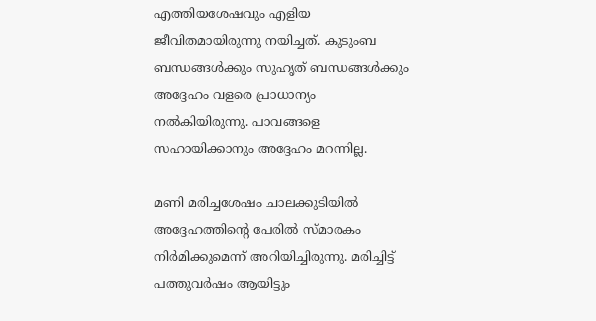എത്തിയശേഷവും എളിയ ജീവിതമായിരുന്നു നയിച്ചത്. കുടുംബ ബന്ധങ്ങള്‍ക്കും സുഹൃത് ബന്ധങ്ങള്‍ക്കും അദ്ദേഹം വളരെ പ്രാധാന്യം നല്‍കിയിരുന്നു. പാവങ്ങളെ സഹായിക്കാനും അദ്ദേഹം മറന്നില്ല.

മണി മരിച്ചശേഷം ചാലക്കുടിയില്‍ അദ്ദേഹത്തിന്റെ പേരില്‍ സ്മാരകം നിര്‍മിക്കുമെന്ന് അറിയിച്ചിരുന്നു. മരിച്ചിട്ട് പത്തുവര്‍ഷം ആയിട്ടും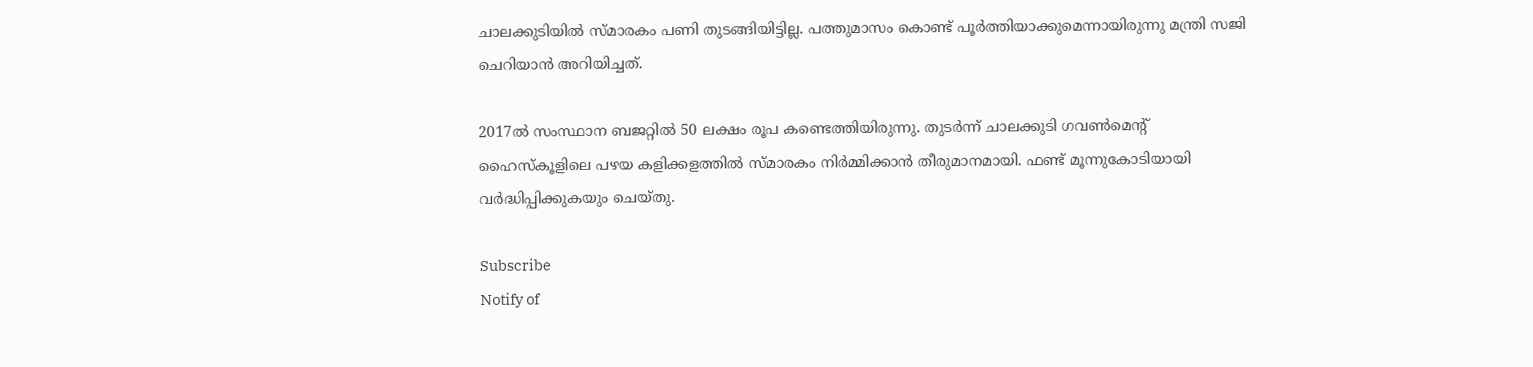ചാലക്കുടിയില്‍ സ്മാരകം പണി തുടങ്ങിയിട്ടില്ല. പത്തുമാസം കൊണ്ട് പൂര്‍ത്തിയാക്കുമെന്നായിരുന്നു മന്ത്രി സജി ചെറിയാന്‍ അറിയിച്ചത്.

2017ല്‍ സംസ്ഥാന ബജറ്റില്‍ 50 ലക്ഷം രൂപ കണ്ടെത്തിയിരുന്നു. തുടര്‍ന്ന് ചാലക്കുടി ഗവണ്‍മെന്റ് ഹൈസ്‌കൂളിലെ പഴയ കളിക്കളത്തില്‍ സ്മാരകം നിര്‍മ്മിക്കാന്‍ തീരുമാനമായി. ഫണ്ട് മൂന്നുകോടിയായി വര്‍ദ്ധിപ്പിക്കുകയും ചെയ്തു.

Subscribe
Notify of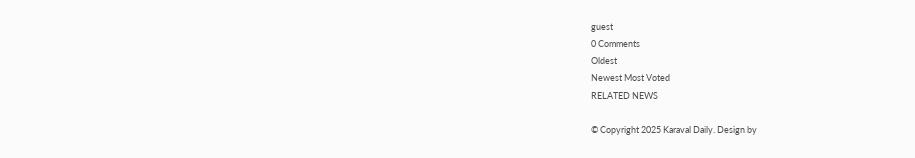guest
0 Comments
Oldest
Newest Most Voted
RELATED NEWS

© Copyright 2025 Karaval Daily. Design by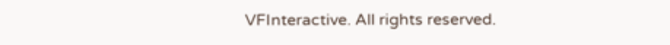VFInteractive. All rights reserved.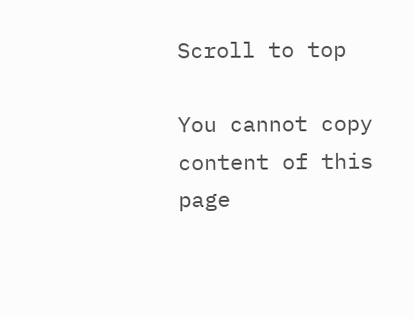Scroll to top

You cannot copy content of this page